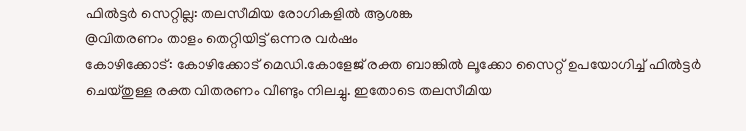ഫിൽട്ടർ സെറ്റില്ല: തലസീമിയ രോഗികളിൽ ആശങ്ക
@വിതരണം താളം തെറ്റിയിട്ട് ഒന്നര വർഷം
കോഴിക്കോട്: കോഴിക്കോട് മെഡി.കോളേജ് രക്ത ബാങ്കിൽ ലൂക്കോ സൈറ്റ് ഉപയോഗിച്ച് ഫിൽട്ടർ ചെയ്തുള്ള രക്ത വിതരണം വീണ്ടും നിലച്ചു. ഇതോടെ തലസീമിയ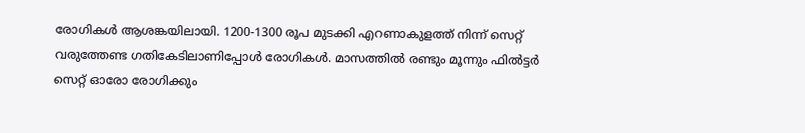രോഗികൾ ആശങ്കയിലായി. 1200-1300 രൂപ മുടക്കി എറണാകുളത്ത് നിന്ന് സെറ്റ് വരുത്തേണ്ട ഗതികേടിലാണിപ്പോൾ രോഗികൾ. മാസത്തിൽ രണ്ടും മൂന്നും ഫിൽട്ടർ സെറ്റ് ഓരോ രോഗിക്കും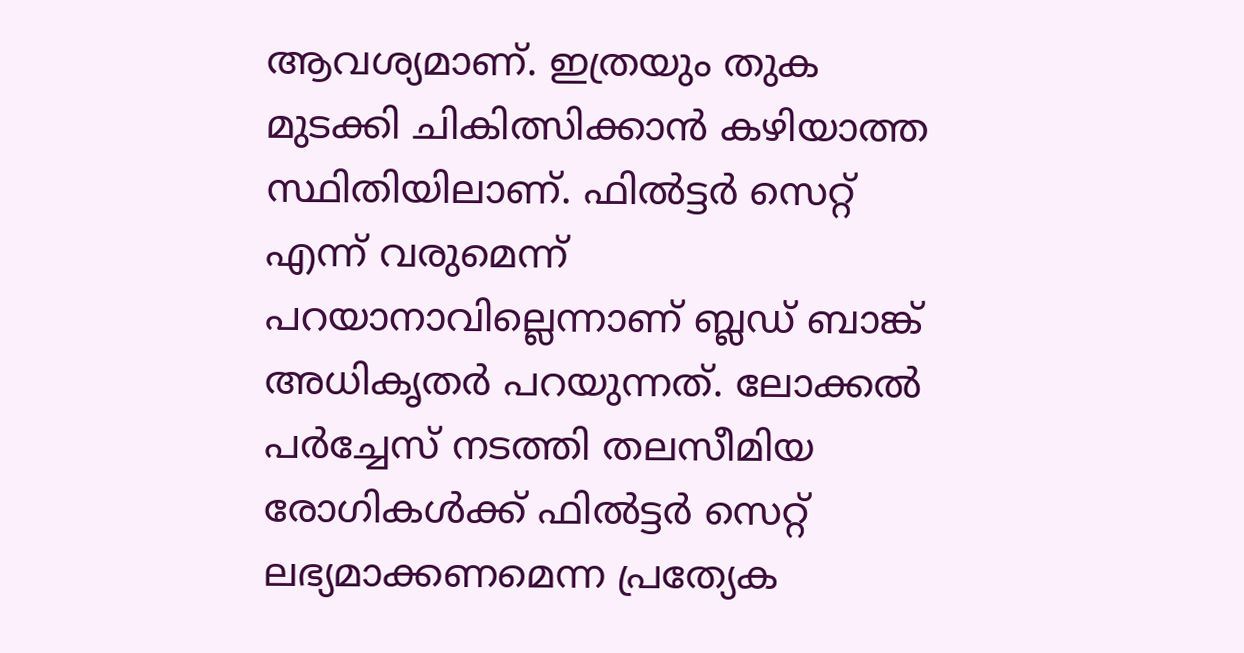ആവശ്യമാണ്. ഇത്രയും തുക മുടക്കി ചികിത്സിക്കാൻ കഴിയാത്ത സ്ഥിതിയിലാണ്. ഫിൽട്ടർ സെറ്റ് എന്ന് വരുമെന്ന് പറയാനാവില്ലെന്നാണ് ബ്ലഡ് ബാങ്ക് അധികൃതർ പറയുന്നത്. ലോക്കൽ പർച്ചേസ് നടത്തി തലസീമിയ രോഗികൾക്ക് ഫിൽട്ടർ സെറ്റ് ലഭ്യമാക്കണമെന്ന പ്രത്യേക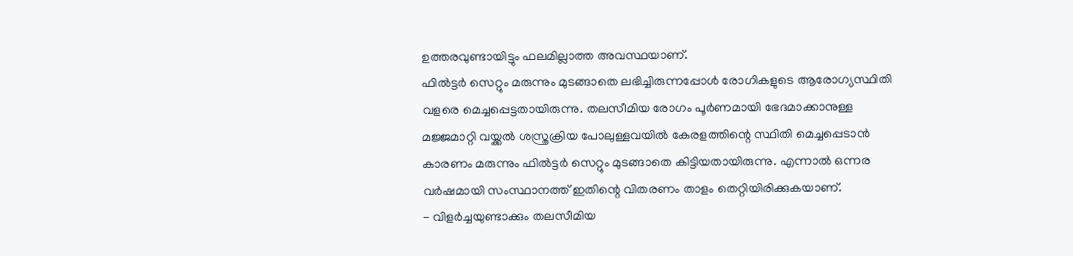ഉത്തരവുണ്ടായിട്ടും ഫലമില്ലാത്ത അവസ്ഥയാണ്.
ഫിൽട്ടർ സെറ്റും മരുന്നും മുടങ്ങാതെ ലഭിച്ചിരുന്നപ്പോൾ രോഗികളുടെ ആരോഗ്യസ്ഥിതി വളരെ മെച്ചപ്പെട്ടതായിരുന്നു. തലസീമിയ രോഗം പൂർണമായി ഭേദമാക്കാനുള്ള മജ്ജമാറ്റി വയ്ക്കൽ ശസ്ത്രക്രിയ പോലുള്ളവയിൽ കേരളത്തിന്റെ സ്ഥിതി മെച്ചപ്പെടാൻ കാരണം മരുന്നും ഫിൽട്ടർ സെറ്റും മുടങ്ങാതെ കിട്ടിയതായിരുന്നു. എന്നാൽ ഒന്നര വർഷമായി സംസ്ഥാനത്ത് ഇതിന്റെ വിതരണം താളം തെറ്റിയിരിക്കുകയാണ്.
- വിളർച്ചയുണ്ടാക്കും തലസീമിയ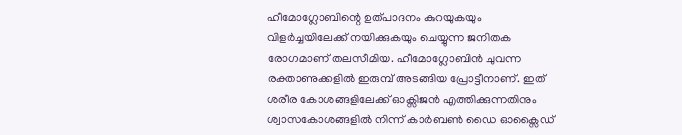ഹീമോഗ്ലോബിന്റെ ഉത്പാദനം കുറയുകയും വിളർച്ചയിലേക്ക് നയിക്കുകയും ചെയ്യുന്ന ജനിതക രോഗമാണ് തലസീമിയ. ഹീമോഗ്ലോബിൻ ചുവന്ന രക്താണുക്കളിൽ ഇരുമ്പ് അടങ്ങിയ പ്രോട്ടീനാണ്. ഇത് ശരീര കോശങ്ങളിലേക്ക് ഓക്സിജൻ എത്തിക്കുന്നതിനും ശ്വാസകോശങ്ങളിൽ നിന്ന് കാർബൺ ഡൈ ഓക്സൈഡ്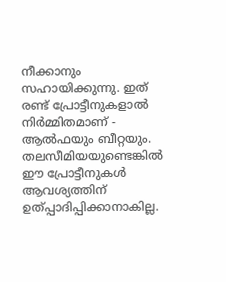നീക്കാനും സഹായിക്കുന്നു. ഇത് രണ്ട് പ്രോട്ടീനുകളാൽ നിർമ്മിതമാണ് - ആൽഫയും ബീറ്റയും. തലസീമിയയുണ്ടെങ്കിൽ ഈ പ്രോട്ടീനുകൾ ആവശ്യത്തിന് ഉത്പ്പാദിപ്പിക്കാനാകില്ല.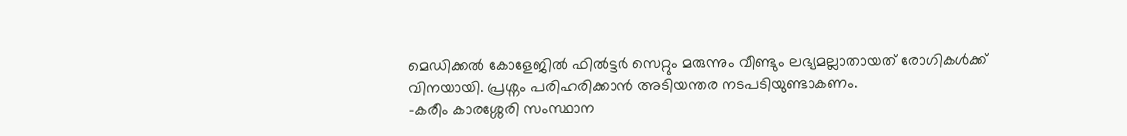മെഡിക്കൽ കോളേജിൽ ഫിൽട്ടർ സെറ്റും മരുന്നും വീണ്ടും ലഭ്യമല്ലാതായത് രോഗികൾക്ക് വിനയായി. പ്രശ്നം പരിഹരിക്കാൻ അടിയന്തര നടപടിയുണ്ടാകണം.
-കരീം കാരശ്ശേരി സംസ്ഥാന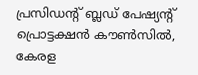പ്രസിഡന്റ് ബ്ലഡ് പേഷ്യന്റ് പ്രൊട്ടക്ഷൻ കൗൺസിൽ, കേരള